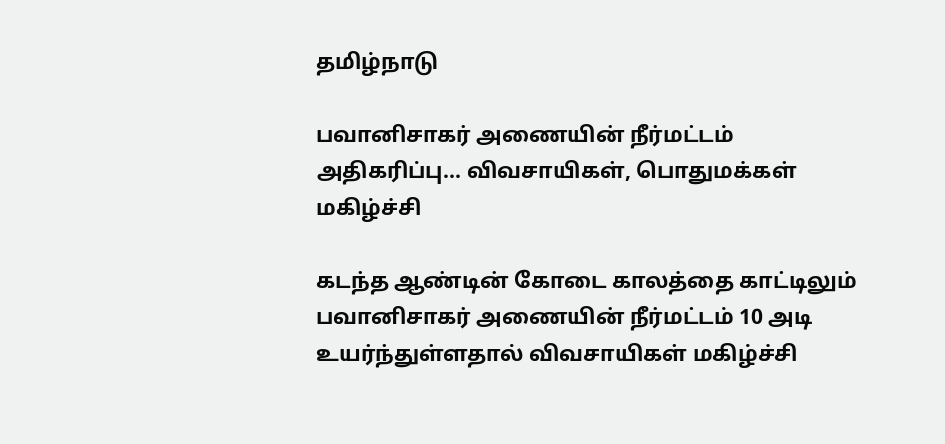தமிழ்நாடு

பவானிசாகர் அணையின் நீர்மட்டம் அதிகரிப்பு... விவசாயிகள், பொதுமக்கள் மகிழ்ச்சி

கடந்த ஆண்டின் கோடை காலத்தை காட்டிலும் பவானிசாகர் அணையின் நீர்மட்டம் 10 அடி உயர்ந்துள்ளதால் விவசாயிகள் மகிழ்ச்சி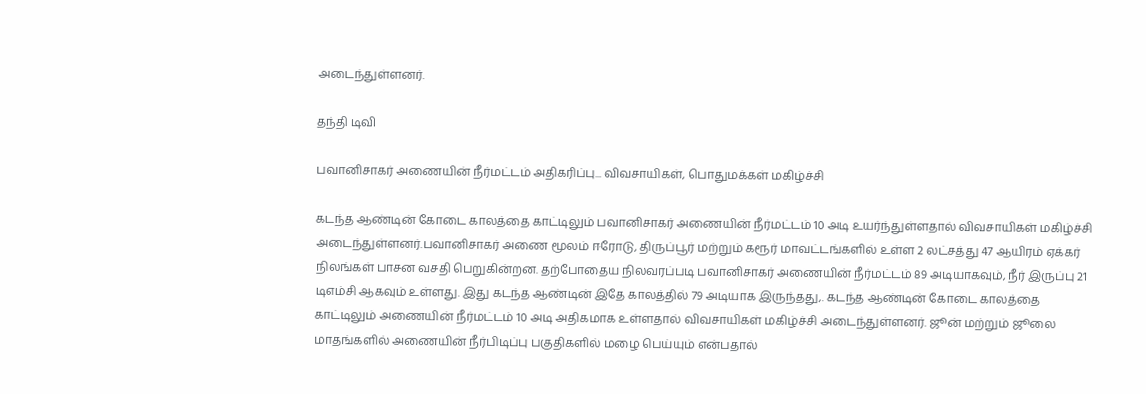அடைந்துள்ளனர்.

தந்தி டிவி

பவானிசாகர் அணையின் நீர்மட்டம் அதிகரிப்பு... விவசாயிகள், பொதுமக்கள் மகிழ்ச்சி

கடந்த ஆண்டின் கோடை காலத்தை காட்டிலும் பவானிசாகர் அணையின் நீர்மட்டம் 10 அடி உயர்ந்துள்ளதால் விவசாயிகள் மகிழ்ச்சி அடைந்துள்ளனர்.பவானிசாகர் அணை மூலம் ஈரோடு, திருப்பூர் மற்றும் கரூர் மாவட்டங்களில் உள்ள 2 லட்சத்து 47 ஆயிரம் ஏக்கர் நிலங்கள் பாசன வசதி பெறுகின்றன. தற்போதைய நிலவரப்படி பவானிசாகர் அணையின் நீர்மட்டம் 89 அடியாகவும், நீர் இருப்பு 21 டிஎம்சி ஆகவும் உள்ளது. இது கடந்த ஆண்டின் இதே காலத்தில் 79 அடியாக இருந்தது,. கடந்த ஆண்டின் கோடை காலத்தை காட்டிலும் அணையின் நீர்மட்டம் 10 அடி அதிகமாக உள்ளதால் விவசாயிகள் மகிழ்ச்சி அடைந்துள்ளனர். ஜூன் மற்றும் ஜூலை மாதங்களில் அணையின் நீர்பிடிப்பு பகுதிகளில் மழை பெய்யும் என்பதால்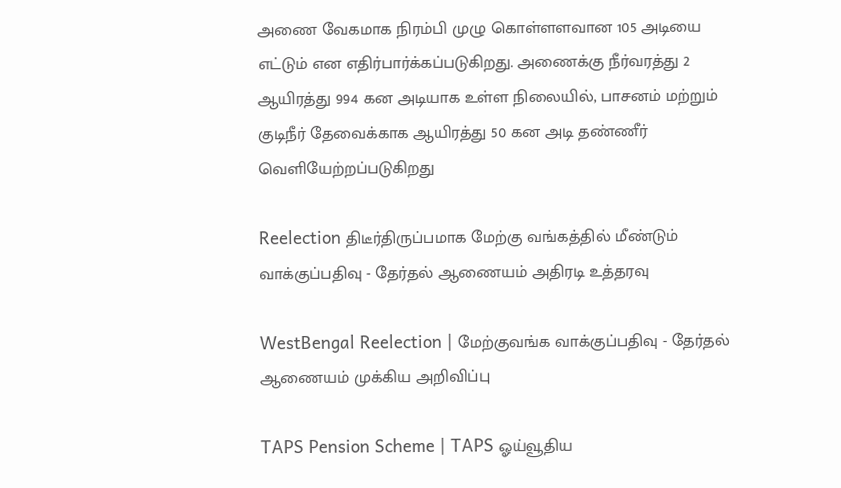அணை வேகமாக நிரம்பி முழு கொள்ளளவான 105 அடியை எட்டும் என எதிர்பார்க்கப்படுகிறது. அணைக்கு நீர்வரத்து 2 ஆயிரத்து 994 கன அடியாக உள்ள நிலையில், பாசனம் மற்றும் குடிநீர் தேவைக்காக ஆயிரத்து 50 கன அடி தண்ணீர் வெளியேற்றப்படுகிறது

Reelection திடீர்திருப்பமாக மேற்கு வங்கத்தில் மீண்டும் வாக்குப்பதிவு - தேர்தல் ஆணையம் அதிரடி உத்தரவு

WestBengal Reelection | மேற்குவங்க வாக்குப்பதிவு - தேர்தல் ஆணையம் முக்கிய அறிவிப்பு

TAPS Pension Scheme | TAPS ஓய்வூதிய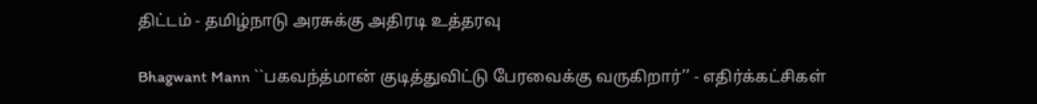திட்டம் - தமிழ்நாடு அரசுக்கு அதிரடி உத்தரவு

Bhagwant Mann ``பகவந்த்மான் குடித்துவிட்டு பேரவைக்கு வருகிறார்’’ - எதிர்க்கட்சிகள்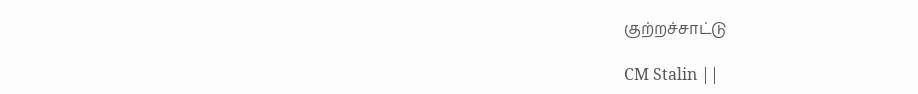குற்றச்சாட்டு

CM Stalin ||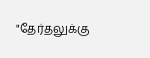"தேர்தலுக்கு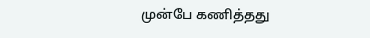முன்பே கணித்தது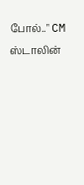போல்.." CM ஸ்டாலின்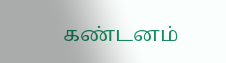கண்டனம்